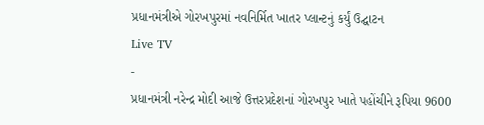પ્રધાનમંત્રીએ ગોરખપુરમાં નવનિર્મિત ખાતર પ્લાન્ટનું કર્યું ઉદ્ઘાટન
Live TV
-
પ્રધાનમંત્રી નરેન્દ્ર મોદી આજે ઉત્તરપ્રદેશનાં ગોરખપુર ખાતે પહોંચીને રૂપિયા 9600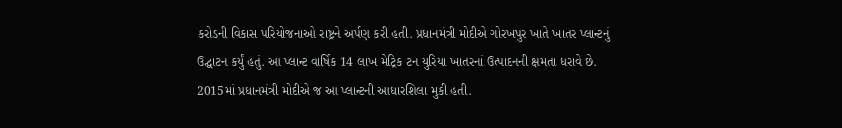કરોડની વિકાસ પરિયોજનાઓ રાષ્ટ્રને અર્પણ કરી હતી. પ્રધાનમંત્રી મોદીએ ગોરખપુર ખાતે ખાતર પ્લાન્ટનું ઉદ્ઘાટન કર્યું હતું. આ પ્લાન્ટ વાર્ષિક 14 લાખ મેટ્રિક ટન યુરિયા ખાતરનાં ઉત્પાદનની ક્ષમતા ધરાવે છે. 2015માં પ્રધાનમંત્રી મોદીએ જ આ પ્લાન્ટની આધારશિલા મુકી હતી.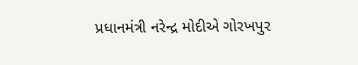પ્રધાનમંત્રી નરેન્દ્ર મોદીએ ગોરખપુર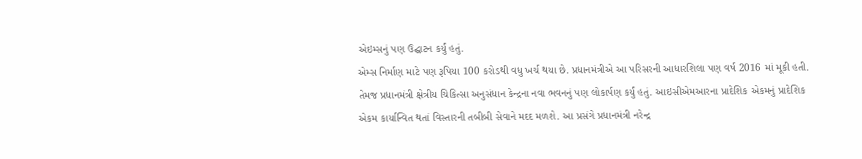એઇમ્સનું પણ ઉદ્ઘાટન કર્યું હતું.
એમ્સ નિર્માણ માટે પણ રૂપિયા 100 કરોડથી વધુ ખર્ચ થયા છે. પ્રધાનમંત્રીએ આ પરિસરની આધારશિલા પણ વર્ષ 2016 માં મૂકી હતી. તેમજ પ્રધાનમંત્રી ક્ષેત્રીય ચિકિત્સા અનુસંધાન કેન્દ્રના નવા ભવનનું પણ લોકાર્પણ કર્યું હતું. આઇસીએમઆરના પ્રાદેશિક એકમનું પ્રાદેશિક એકમ કાર્યાન્વિત થતાં વિસ્તારની તબીબી સેવાને મદદ મળશે. આ પ્રસંગે પ્રધાનમંત્રી નરેન્દ્ર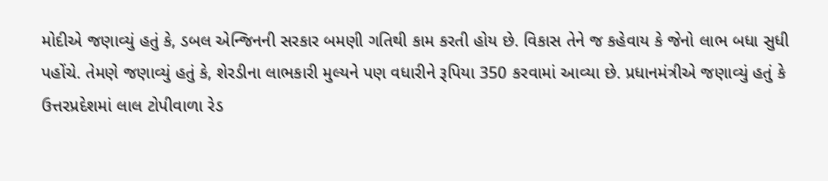મોદીએ જણાવ્યું હતું કે, ડબલ એન્જિનની સરકાર બમણી ગતિથી કામ કરતી હોય છે. વિકાસ તેને જ કહેવાય કે જેનો લાભ બધા સુધી પહોંચે. તેમણે જણાવ્યું હતું કે, શેરડીના લાભકારી મુલ્યને પણ વધારીને રૂપિયા 350 કરવામાં આવ્યા છે. પ્રધાનમંત્રીએ જણાવ્યું હતું કે ઉત્તરપ્રદેશમાં લાલ ટોપીવાળા રેડ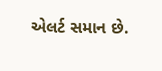એલર્ટ સમાન છે.